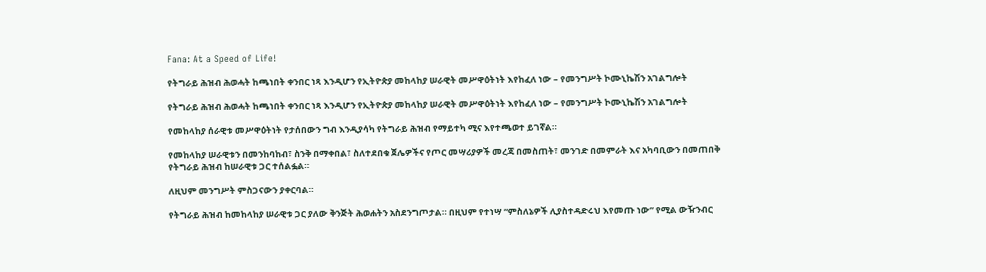Fana: At a Speed of Life!

የትግራይ ሕዝብ ሕወሓት ከጫነበት ቀንበር ነጻ እንዲሆን የኢትዮጵያ መከላከያ ሠራዊት መሥዋዕትነት እየከፈለ ነው – የመንግሥት ኮሙኒኬሽን አገልግሎት

የትግራይ ሕዝብ ሕወሓት ከጫነበት ቀንበር ነጻ እንዲሆን የኢትዮጵያ መከላከያ ሠራዊት መሥዋዕትነት እየከፈለ ነው – የመንግሥት ኮሙኒኬሽን አገልግሎት

የመከላከያ ሰራዊቱ መሥዋዕትነት የታሰበውን ግብ እንዲያሳካ የትግራይ ሕዝብ የማይተካ ሚና እየተጫወተ ይገኛል።

የመከላከያ ሠራዊቱን በመንከባከብ፣ ስንቅ በማቀበል፣ ስለተደበቁ ጀሌዎችና የጦር መሣሪያዎች መረጃ በመስጠት፣ መንገድ በመምራት እና አካባቢውን በመጠበቅ የትግራይ ሕዝብ ከሠራዊቱ ጋር ተሰልፏል።

ለዚህም መንግሥት ምስጋናውን ያቀርባል።

የትግራይ ሕዝብ ከመከላከያ ሠራዊቱ ጋር ያለው ቅንጅት ሕወሐትን አስደንግጦታል። በዚህም የተነሣ “ምስለኔዎች ሊያስተዳድሩህ እየመጡ ነው” የሚል ውዥንብር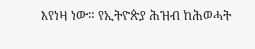እየነዛ ነው። የኢትዮጵያ ሕዝብ ከሕወሓት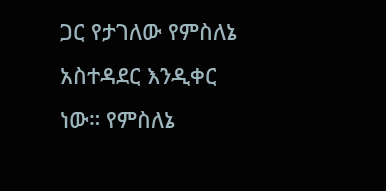ጋር የታገለው የምስለኔ አስተዳደር እንዲቀር ነው። የምስለኔ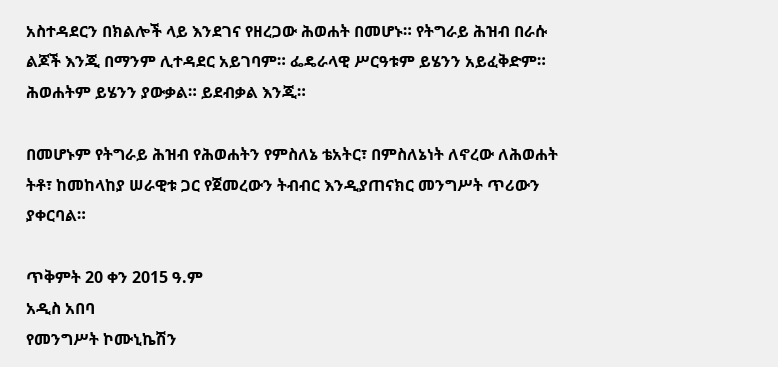አስተዳደርን በክልሎች ላይ እንደገና የዘረጋው ሕወሐት በመሆኑ። የትግራይ ሕዝብ በራሱ ልጆች እንጂ በማንም ሊተዳደር አይገባም። ፌዴራላዊ ሥርዓቱም ይሄንን አይፈቅድም። ሕወሐትም ይሄንን ያውቃል። ይደብቃል እንጂ።

በመሆኑም የትግራይ ሕዝብ የሕወሐትን የምስለኔ ቴአትር፣ በምስለኔነት ለኖረው ለሕወሐት ትቶ፣ ከመከላከያ ሠራዊቱ ጋር የጀመረውን ትብብር እንዲያጠናክር መንግሥት ጥሪውን ያቀርባል።

ጥቅምት 20 ቀን 2015 ዓ.ም
አዲስ አበባ
የመንግሥት ኮሙኒኬሽን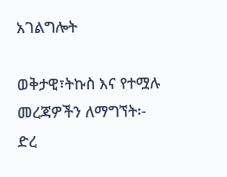አገልግሎት

ወቅታዊ፣ትኩስ እና የተሟሉ መረጃዎችን ለማግኘት፡-
ድረ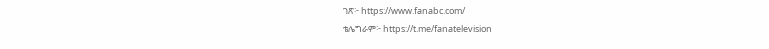ገጽ፦ https://www.fanabc.com/
ቴሌግራም፦ https://t.me/fanatelevision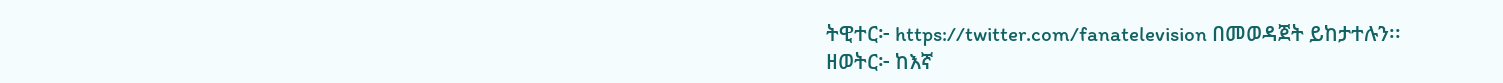ትዊተር፦ https://twitter.com/fanatelevision በመወዳጀት ይከታተሉን፡፡
ዘወትር፦ ከእኛ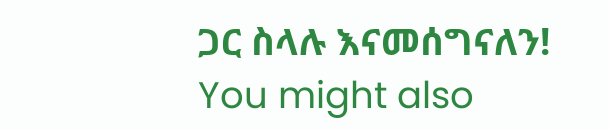ጋር ስላሉ እናመሰግናለን!
You might also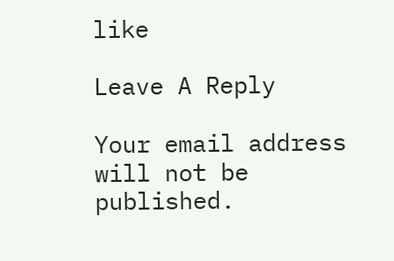like

Leave A Reply

Your email address will not be published.